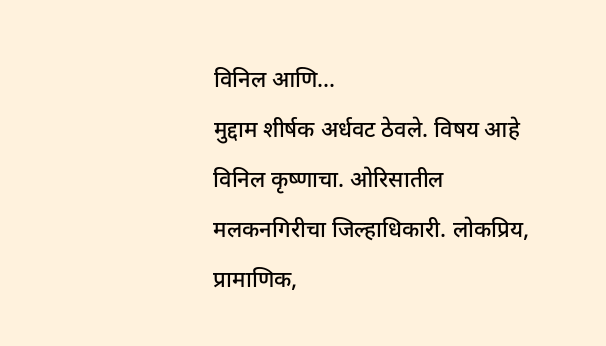विनिल आणि...
मुद्दाम शीर्षक अर्धवट ठेवले. विषय आहे विनिल कृष्णाचा. ओरिसातील मलकनगिरीचा जिल्हाधिकारी. लोकप्रिय, प्रामाणिक,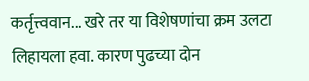कर्तृत्त्ववान... खरे तर या विशेषणांचा क्रम उलटा लिहायला हवा. कारण पुढच्या दोन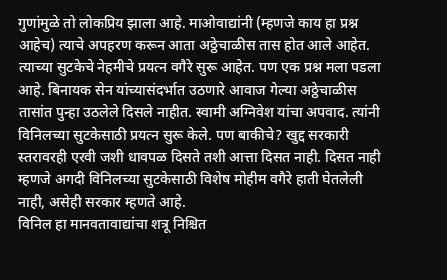गुणांमुळे तो लोकप्रिय झाला आहे. माओवाद्यांनी (म्हणजे काय हा प्रश्न आहेच) त्याचे अपहरण करून आता अठ्ठेचाळीस तास होत आले आहेत. त्याच्या सुटकेचे नेहमीचे प्रयत्न वगैरे सुरू आहेत. पण एक प्रश्न मला पडला आहे. बिनायक सेन यांच्यासंदर्भात उठणारे आवाज गेल्या अठ्ठेचाळीस तासांत पुन्हा उठलेले दिसले नाहीत. स्वामी अग्निवेश यांचा अपवाद. त्यांनी विनिलच्या सुटकेसाठी प्रयत्न सुरू केले. पण बाकीचे? खुद्द सरकारी स्तरावरही एरवी जशी धावपळ दिसते तशी आत्ता दिसत नाही. दिसत नाही म्हणजे अगदी विनिलच्या सुटकेसाठी विशेष मोहीम वगैरे हाती घेतलेली नाही, असेही सरकार म्हणते आहे.
विनिल हा मानवतावाद्यांचा शत्रू निश्चित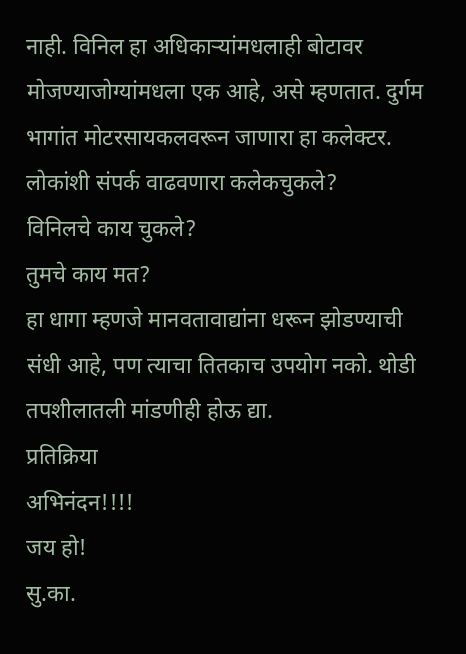नाही. विनिल हा अधिकाऱ्यांमधलाही बोटावर मोजण्याजोग्यांमधला एक आहे, असे म्हणतात. दुर्गम भागांत मोटरसायकलवरून जाणारा हा कलेक्टर. लोकांशी संपर्क वाढवणारा कलेकचुकले?
विनिलचे काय चुकले?
तुमचे काय मत?
हा धागा म्हणजे मानवतावाद्यांना धरून झोडण्याची संधी आहे, पण त्याचा तितकाच उपयोग नको. थोडी तपशीलातली मांडणीही होऊ द्या.
प्रतिक्रिया
अभिनंदन!!!!
जय हो!
सु.का.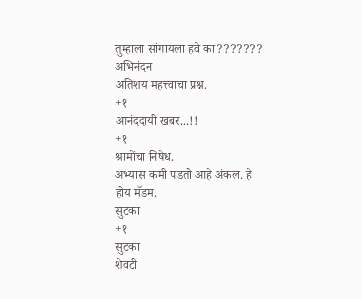तुम्हाला सांगायला हवे का???????
अभिनंदन
अतिशय महत्त्वाचा प्रश्न.
+१
आनंददायी खबर...!!
+१
श्रामोंचा निषेध.
अभ्यास कमी पडतो आहे अंकल. हे
होय मॅडम.
सुटका
+१
सुटका
शेवटी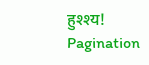हुश्श्य!
Pagination